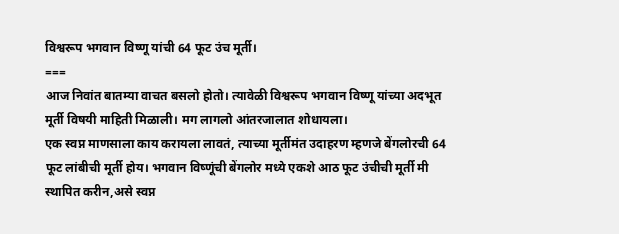विश्वरूप भगवान विष्णू यांची 64 फूट उंच मूर्ती।
===
आज निवांत बातम्या वाचत बसलो होतो। त्यावेळी विश्वरूप भगवान विष्णू यांच्या अदभूत मूर्ती विषयी माहिती मिळाली। मग लागलो आंतरजालात शोधायला।
एक स्वप्न माणसाला काय करायला लावतं, त्याच्या मूर्तीमंत उदाहरण म्हणजे बेंगलोरची 64 फूट लांबीची मूर्ती होय। भगवान विष्णूंची बेंगलोर मध्ये एकशे आठ फूट उंचीची मूर्ती मी स्थापित करीन,असे स्वप्न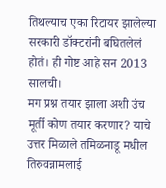तिथल्याच एका रिटायर झालेल्या सरकारी डॉक्टरांनी बघितलेलं होतं। ही गोष्ट आहे सन 2013 सालची।
मग प्रश्न तयार झाला अशी उंच मूर्ती कोण तयार करणार? याचे उत्तर मिळाले तमिळनाडू मधील तिरुवन्नामलाई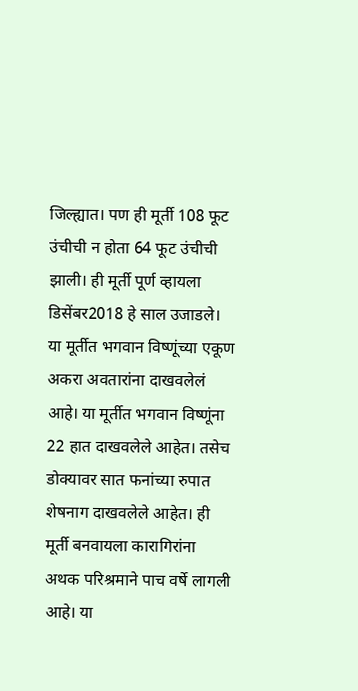जिल्ह्यात। पण ही मूर्ती 108 फूट उंचीची न होता 64 फूट उंचीची झाली। ही मूर्ती पूर्ण व्हायला डिसेंबर2018 हे साल उजाडले।
या मूर्तीत भगवान विष्णूंच्या एकूण अकरा अवतारांना दाखवलेलं आहे। या मूर्तीत भगवान विष्णूंना 22 हात दाखवलेले आहेत। तसेच डोक्यावर सात फनांच्या रुपात शेषनाग दाखवलेले आहेत। ही मूर्ती बनवायला कारागिरांना अथक परिश्रमाने पाच वर्षे लागली आहे। या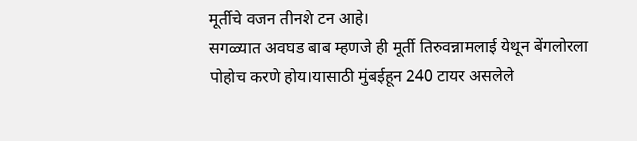मूर्तीचे वजन तीनशे टन आहे।
सगळ्यात अवघड बाब म्हणजे ही मूर्ती तिरुवन्नामलाई येथून बेंगलोरला पोहोच करणे होय।यासाठी मुंबईहून 240 टायर असलेले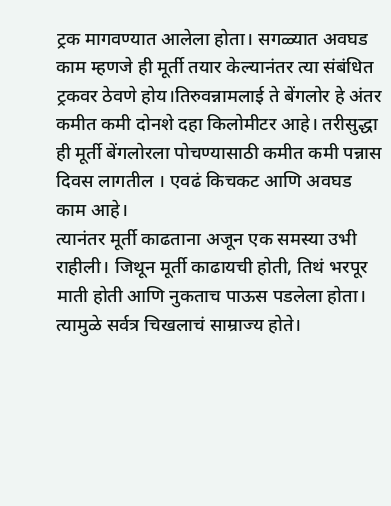ट्रक मागवण्यात आलेला होता। सगळ्यात अवघड काम म्हणजे ही मूर्ती तयार केल्यानंतर त्या संबंधित ट्रकवर ठेवणे होय।तिरुवन्नामलाई ते बेंगलोर हे अंतर कमीत कमी दोनशे दहा किलोमीटर आहे। तरीसुद्धा ही मूर्ती बेंगलोरला पोचण्यासाठी कमीत कमी पन्नास दिवस लागतील । एवढं किचकट आणि अवघड काम आहे।
त्यानंतर मूर्ती काढताना अजून एक समस्या उभी राहीली। जिथून मूर्ती काढायची होती, तिथं भरपूर माती होती आणि नुकताच पाऊस पडलेला होता। त्यामुळे सर्वत्र चिखलाचं साम्राज्य होते।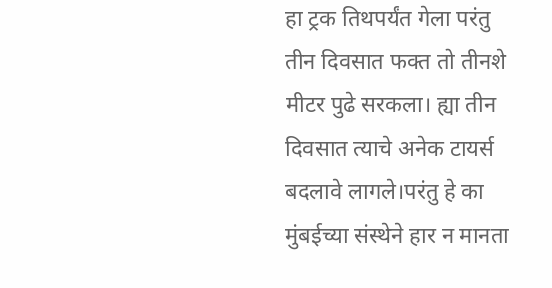हा ट्रक तिथपर्यंत गेला परंतु तीन दिवसात फक्त तो तीनशे मीटर पुढे सरकला। ह्या तीन दिवसात त्याचे अनेक टायर्स बदलावे लागले।परंतु हे का मुंबईच्या संस्थेने हार न मानता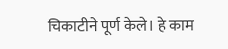चिकाटीने पूर्ण केले। हे काम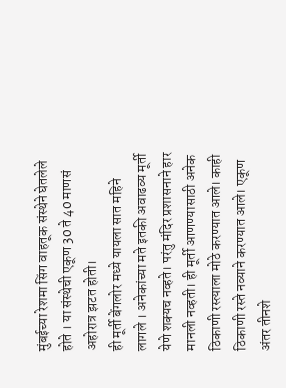मुंबईच्या रेशमा सिंग वाहतूक संस्थेने घेतलेले होते । या संस्थेची एकूण 30 ते 40 माणसं अहोरात्र झटत होती।
ही मूर्ती बेंगलोर मध्ये यायला सात महिने लागले । अनेकांच्या मते इतकी अवाढव्य मूर्ती येणे शक्यच नव्हते। परंतु मंदिर प्रशासनाने हार मानली नव्हती। ही मूर्ती आणण्यासाठी अनेक ठिकाणी रस्त्याला मोठे करण्यात आले। काही ठिकाणी रस्ते नव्याने करण्यात आले। एकूण अंतर तीनशे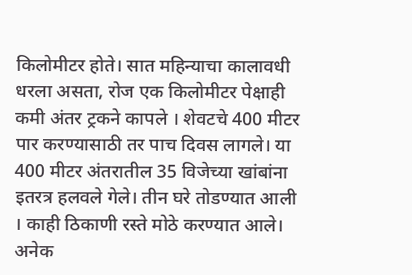किलोमीटर होते। सात महिन्याचा कालावधी धरला असता, रोज एक किलोमीटर पेक्षाही कमी अंतर ट्रकने कापले । शेवटचे 400 मीटर पार करण्यासाठी तर पाच दिवस लागले। या 400 मीटर अंतरातील 35 विजेच्या खांबांना इतरत्र हलवले गेले। तीन घरे तोडण्यात आली । काही ठिकाणी रस्ते मोठे करण्यात आले। अनेक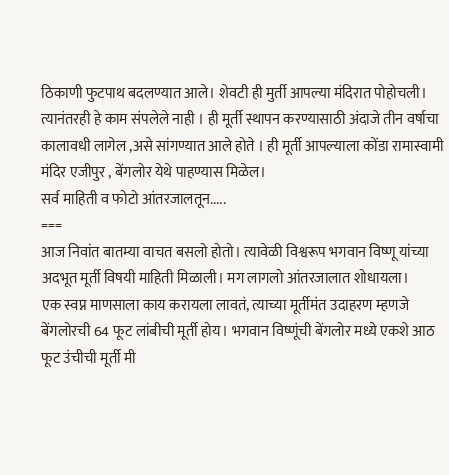ठिकाणी फुटपाथ बदलण्यात आले। शेवटी ही मुर्ती आपल्या मंदिरात पोहोचली।
त्यानंतरही हे काम संपलेले नाही । ही मूर्ती स्थापन करण्यासाठी अंदाजे तीन वर्षाचा कालावधी लागेल ,असे सांगण्यात आले होते । ही मूर्ती आपल्याला कोंडा रामास्वामी मंदिर एजीपुर , बेंगलोर येथे पाहण्यास मिळेल।
सर्व माहिती व फोटो आंतरजालतून.....
===
आज निवांत बातम्या वाचत बसलो होतो। त्यावेळी विश्वरूप भगवान विष्णू यांच्या अदभूत मूर्ती विषयी माहिती मिळाली। मग लागलो आंतरजालात शोधायला।
एक स्वप्न माणसाला काय करायला लावतं, त्याच्या मूर्तीमंत उदाहरण म्हणजे बेंगलोरची 64 फूट लांबीची मूर्ती होय। भगवान विष्णूंची बेंगलोर मध्ये एकशे आठ फूट उंचीची मूर्ती मी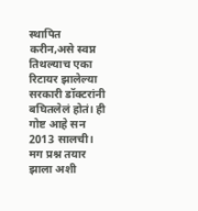स्थापित करीन,असे स्वप्न तिथल्याच एका रिटायर झालेल्या सरकारी डॉक्टरांनी बघितलेलं होतं। ही गोष्ट आहे सन 2013 सालची।
मग प्रश्न तयार झाला अशी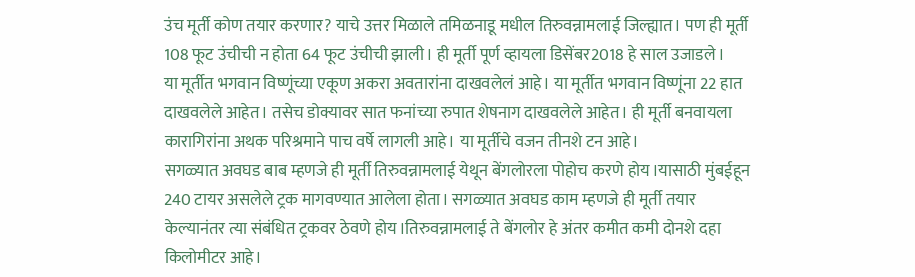उंच मूर्ती कोण तयार करणार? याचे उत्तर मिळाले तमिळनाडू मधील तिरुवन्नामलाई जिल्ह्यात। पण ही मूर्ती 108 फूट उंचीची न होता 64 फूट उंचीची झाली। ही मूर्ती पूर्ण व्हायला डिसेंबर2018 हे साल उजाडले।
या मूर्तीत भगवान विष्णूंच्या एकूण अकरा अवतारांना दाखवलेलं आहे। या मूर्तीत भगवान विष्णूंना 22 हात दाखवलेले आहेत। तसेच डोक्यावर सात फनांच्या रुपात शेषनाग दाखवलेले आहेत। ही मूर्ती बनवायला कारागिरांना अथक परिश्रमाने पाच वर्षे लागली आहे। या मूर्तीचे वजन तीनशे टन आहे।
सगळ्यात अवघड बाब म्हणजे ही मूर्ती तिरुवन्नामलाई येथून बेंगलोरला पोहोच करणे होय।यासाठी मुंबईहून 240 टायर असलेले ट्रक मागवण्यात आलेला होता। सगळ्यात अवघड काम म्हणजे ही मूर्ती तयार केल्यानंतर त्या संबंधित ट्रकवर ठेवणे होय।तिरुवन्नामलाई ते बेंगलोर हे अंतर कमीत कमी दोनशे दहा किलोमीटर आहे।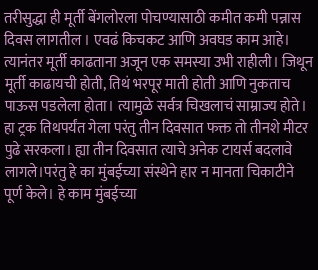तरीसुद्धा ही मूर्ती बेंगलोरला पोचण्यासाठी कमीत कमी पन्नास दिवस लागतील । एवढं किचकट आणि अवघड काम आहे।
त्यानंतर मूर्ती काढताना अजून एक समस्या उभी राहीली। जिथून मूर्ती काढायची होती, तिथं भरपूर माती होती आणि नुकताच पाऊस पडलेला होता। त्यामुळे सर्वत्र चिखलाचं साम्राज्य होते। हा ट्रक तिथपर्यंत गेला परंतु तीन दिवसात फक्त तो तीनशे मीटर पुढे सरकला। ह्या तीन दिवसात त्याचे अनेक टायर्स बदलावे लागले।परंतु हे का मुंबईच्या संस्थेने हार न मानता चिकाटीने पूर्ण केले। हे काम मुंबईच्या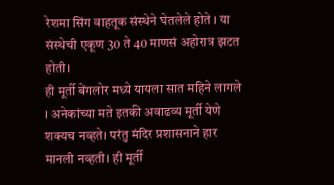रेशमा सिंग वाहतूक संस्थेने घेतलेले होते । या संस्थेची एकूण 30 ते 40 माणसं अहोरात्र झटत होती।
ही मूर्ती बेंगलोर मध्ये यायला सात महिने लागले । अनेकांच्या मते इतकी अवाढव्य मूर्ती येणे शक्यच नव्हते। परंतु मंदिर प्रशासनाने हार मानली नव्हती। ही मूर्ती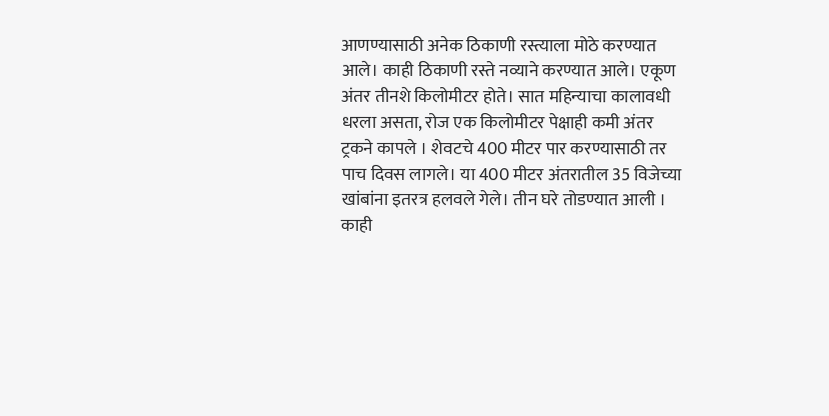आणण्यासाठी अनेक ठिकाणी रस्त्याला मोठे करण्यात आले। काही ठिकाणी रस्ते नव्याने करण्यात आले। एकूण अंतर तीनशे किलोमीटर होते। सात महिन्याचा कालावधी धरला असता, रोज एक किलोमीटर पेक्षाही कमी अंतर ट्रकने कापले । शेवटचे 400 मीटर पार करण्यासाठी तर पाच दिवस लागले। या 400 मीटर अंतरातील 35 विजेच्या खांबांना इतरत्र हलवले गेले। तीन घरे तोडण्यात आली । काही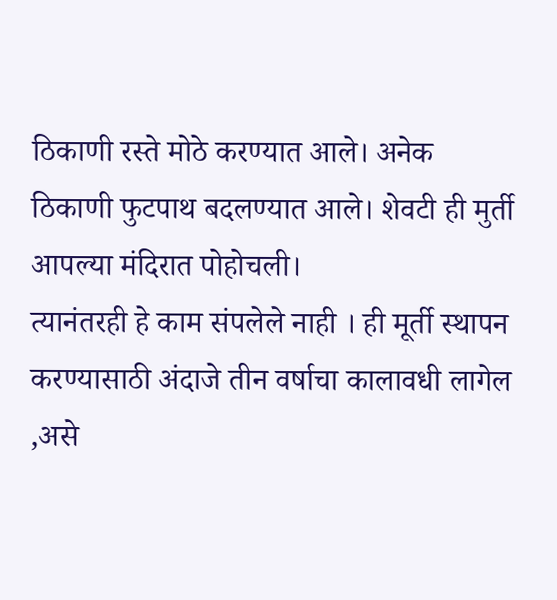ठिकाणी रस्ते मोठे करण्यात आले। अनेक ठिकाणी फुटपाथ बदलण्यात आले। शेवटी ही मुर्ती आपल्या मंदिरात पोहोचली।
त्यानंतरही हे काम संपलेले नाही । ही मूर्ती स्थापन करण्यासाठी अंदाजे तीन वर्षाचा कालावधी लागेल ,असे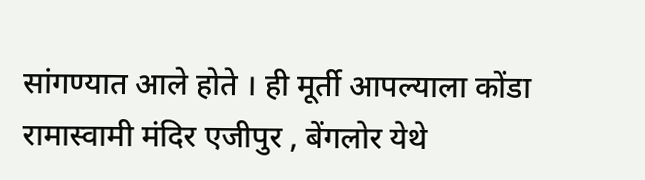सांगण्यात आले होते । ही मूर्ती आपल्याला कोंडा रामास्वामी मंदिर एजीपुर , बेंगलोर येथे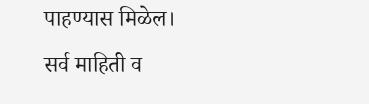पाहण्यास मिळेल।
सर्व माहिती व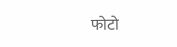फोटो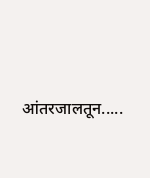आंतरजालतून.....